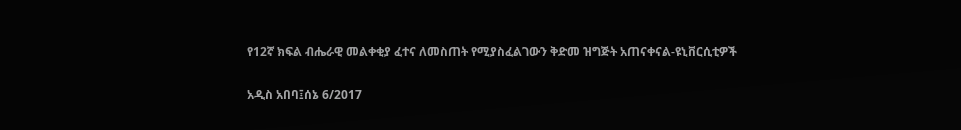የ12ኛ ክፍል ብሔራዊ መልቀቂያ ፈተና ለመስጠት የሚያስፈልገውን ቅድመ ዝግጅት አጠናቀናል-ዩኒቨርሲቲዎች

አዲስ አበባ፤ሰኔ 6/2017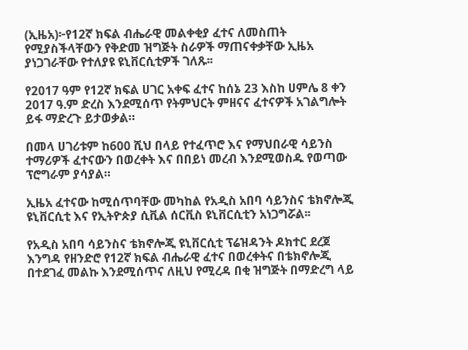(ኢዜአ)፦የ12ኛ ክፍል ብሔራዊ መልቀቂያ ፈተና ለመስጠት የሚያስችላቸውን የቅድመ ዝግጅት ስራዎች ማጠናቀቃቸው ኢዜአ ያነጋገራቸው የተለያዩ ዩኒቨርሲቲዎች ገለጹ፡፡

የ2017 ዓም የ12ኛ ክፍል ሀገር አቀፍ ፈተና ከሰኔ 23 እስከ ሀምሌ 8 ቀን 2017 ዓ.ም ድረስ እንደሚሰጥ የትምህርት ምዘናና ፈተናዎች አገልግሎት ይፋ ማድረጉ ይታወቃል።

በመላ ሀገሪቱም ከ600 ሺህ በላይ የተፈጥሮ እና የማህበራዊ ሳይንስ ተማሪዎች ፈተናውን በወረቀት እና በበይነ መረብ እንደሚወስዱ የወጣው ፕሮግራም ያሳያል።

ኢዜአ ፈተናው ከሚሰጥባቸው መካከል የአዲስ አበባ ሳይንስና ቴክኖሎጂ ዩኒቨርሲቲ እና የኢትዮጵያ ሲቪል ሰርቪስ ዩኒቨርሲቲን አነጋግሯል፡፡

የአዲስ አበባ ሳይንስና ቴክኖሎጂ ዩኒቨርሲቲ ፕሬዝዳንት ዶክተር ደረጀ እንግዳ የዘንድሮ የ12ኛ ክፍል ብሔራዊ ፈተና በወረቀትና በቴክኖሎጂ በተደገፈ መልኩ እንደሚሰጥና ለዚህ የሚረዳ በቂ ዝግጅት በማድረግ ላይ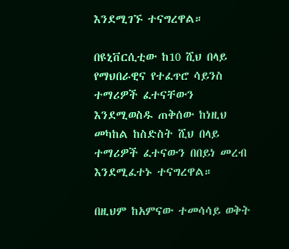እንደሚገኙ ተናግረዋል።

በዩኒቨርሲቲው ከ10 ሺህ በላይ የማህበራዊና የተፈጥሮ ሳይንስ ተማሪዎች ፈተናቸውን እንደሚወስዱ ጠቅሰው ከነዚህ መካከል ከስድስት ሺህ በላይ ተማሪዎች ፈተናውን በበይነ መረብ እንደሚፈተኑ ተናግረዋል።

በዚህም ከአምናው ተመሳሳይ ወቅት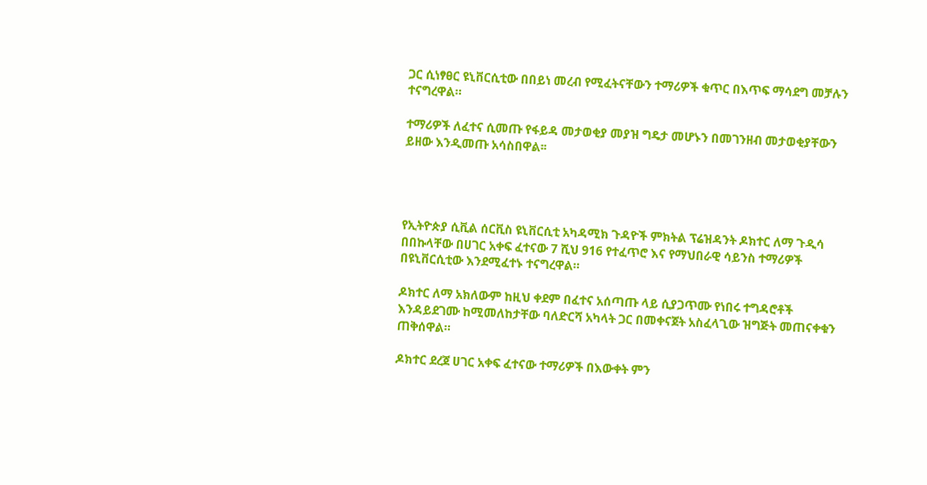ጋር ሲነፃፀር ዩኒቨርሲቲው በበይነ መረብ የሚፈትናቸውን ተማሪዎች ቁጥር በእጥፍ ማሳደግ መቻሉን ተናግረዋል።

ተማሪዎች ለፈተና ሲመጡ የፋይዳ መታወቂያ መያዝ ግዴታ መሆኑን በመገንዘብ መታወቂያቸውን ይዘው እንዲመጡ አሳስበዋል፡፡




የኢትዮጵያ ሲቪል ሰርቪስ ዩኒቨርሲቲ አካዳሚክ ጉዳዮች ምክትል ፕሬዝዳንት ዶክተር ለማ ጉዲሳ በበኩላቸው በሀገር አቀፍ ፈተናው 7 ሺህ 916 የተፈጥሮ እና የማህበራዊ ሳይንስ ተማሪዎች በዩኒቨርሲቲው እንደሚፈተኑ ተናግረዋል።

ዶክተር ለማ አክለውም ከዚህ ቀደም በፈተና አሰጣጡ ላይ ሲያጋጥሙ የነበሩ ተግዳሮቶች እንዳይደገሙ ከሚመለከታቸው ባለድርሻ አካላት ጋር በመቀናጀት አስፈላጊው ዝግጅት መጠናቀቁን ጠቅሰዋል።

ዶክተር ደረጀ ሀገር አቀፍ ፈተናው ተማሪዎች በእውቀት ምን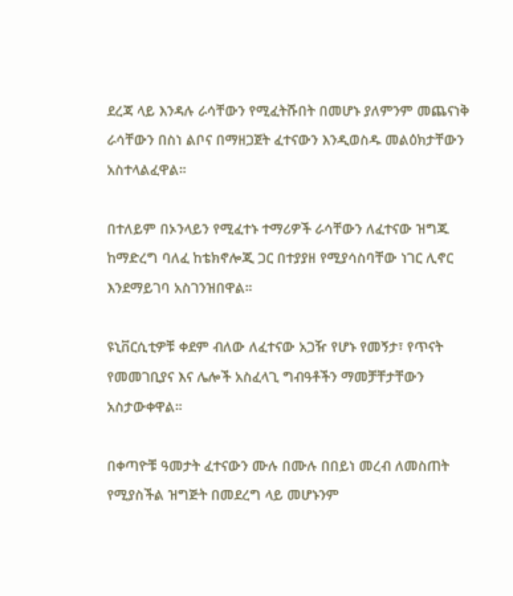ደረጃ ላይ እንዳሉ ራሳቸውን የሚፈትሹበት በመሆኑ ያለምንም መጨናነቅ ራሳቸውን በስነ ልቦና በማዘጋጀት ፈተናውን እንዲወስዱ መልዕክታቸውን አስተላልፈዋል።

በተለይም በኦንላይን የሚፈተኑ ተማሪዎች ራሳቸውን ለፈተናው ዝግጁ ከማድረግ ባለፈ ከቴክኖሎጂ ጋር በተያያዘ የሚያሳስባቸው ነገር ሊኖር እንደማይገባ አስገንዝበዋል።

ዩኒቨርሲቲዎቹ ቀደም ብለው ለፈተናው አጋዥ የሆኑ የመኝታ፣ የጥናት የመመገቢያና እና ሌሎች አስፈላጊ ግብዓቶችን ማመቻቸታቸውን አስታውቀዋል።

በቀጣዮቹ ዓመታት ፈተናውን ሙሉ በሙሉ በበይነ መረብ ለመስጠት የሚያስችል ዝግጅት በመደረግ ላይ መሆኑንም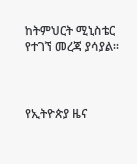ከትምህርት ሚኒስቴር የተገኘ መረጃ ያሳያል።



የኢትዮጵያ ዜና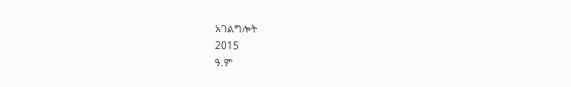አገልግሎት
2015
ዓ.ም